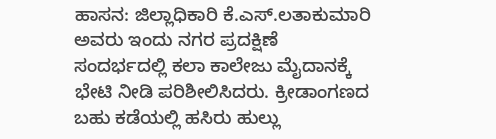ಹಾಸನ: ಜಿಲ್ಲಾಧಿಕಾರಿ ಕೆ.ಎಸ್.ಲತಾಕುಮಾರಿ ಅವರು ಇಂದು ನಗರ ಪ್ರದಕ್ಷಿಣೆ ಸಂದರ್ಭದಲ್ಲಿ ಕಲಾ ಕಾಲೇಜು ಮೈದಾನಕ್ಕೆ ಭೇಟಿ ನೀಡಿ ಪರಿಶೀಲಿಸಿದರು. ಕ್ರೀಡಾಂಗಣದ ಬಹು ಕಡೆಯಲ್ಲಿ ಹಸಿರು ಹುಲ್ಲು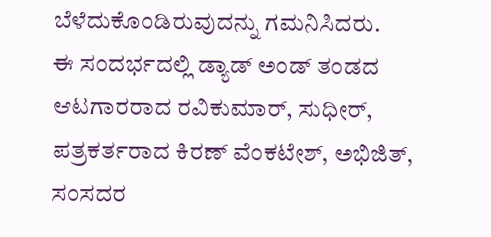ಬೆಳೆದುಕೊಂಡಿರುವುದನ್ನು ಗಮನಿಸಿದರು.
ಈ ಸಂದರ್ಭದಲ್ಲಿ ಡ್ಯಾಡ್ ಅಂಡ್ ತಂಡದ ಆಟಗಾರರಾದ ರವಿಕುಮಾರ್, ಸುಧೀರ್, ಪತ್ರಕರ್ತರಾದ ಕಿರಣ್ ವೆಂಕಟೇಶ್, ಅಭಿಜಿತ್, ಸಂಸದರ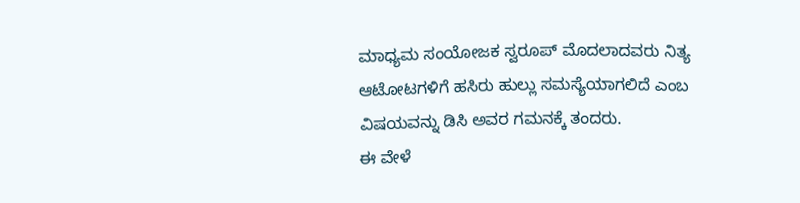ಮಾಧ್ಯಮ ಸಂಯೋಜಕ ಸ್ವರೂಪ್ ಮೊದಲಾದವರು ನಿತ್ಯ ಆಟೋಟಗಳಿಗೆ ಹಸಿರು ಹುಲ್ಲು ಸಮಸ್ಯೆಯಾಗಲಿದೆ ಎಂಬ ವಿಷಯವನ್ನು ಡಿಸಿ ಅವರ ಗಮನಕ್ಕೆ ತಂದರು.
ಈ ವೇಳೆ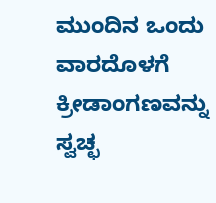ಮುಂದಿನ ಒಂದು ವಾರದೊಳಗೆ ಕ್ರೀಡಾಂಗಣವನ್ನು ಸ್ವಚ್ಛ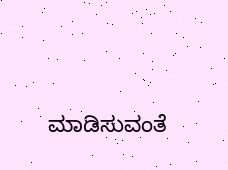ಮಾಡಿಸುವಂತೆ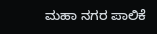ಮಹಾ ನಗರ ಪಾಲಿಕೆ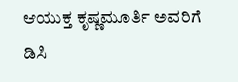ಆಯುಕ್ತ ಕೃಷ್ಣಮೂರ್ತಿ ಅವರಿಗೆ ಡಿಸಿ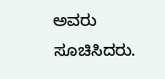ಅವರು ಸೂಚಿಸಿದರು.